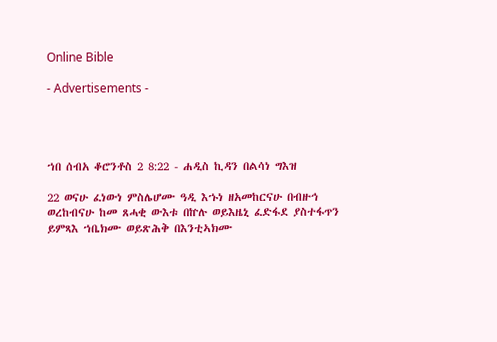Online Bible

- Advertisements -




ኀበ ሰብአ ቆሮንቶስ 2 8:22 - ሐዲስ ኪዳን በልሳነ ግእዝ

22 ወናሁ ፈነውነ ምስሌሆሙ ዓዲ እኁነ ዘአመከርናሁ በብዙኅ ወረከብናሁ ከመ ጸሓቂ ውእቱ በኵሉ ወይእዜኒ ፈድፋደ ያስተፋጥን ይምጻእ ኀቤክሙ ወይጽሕቅ በእንቲኣክሙ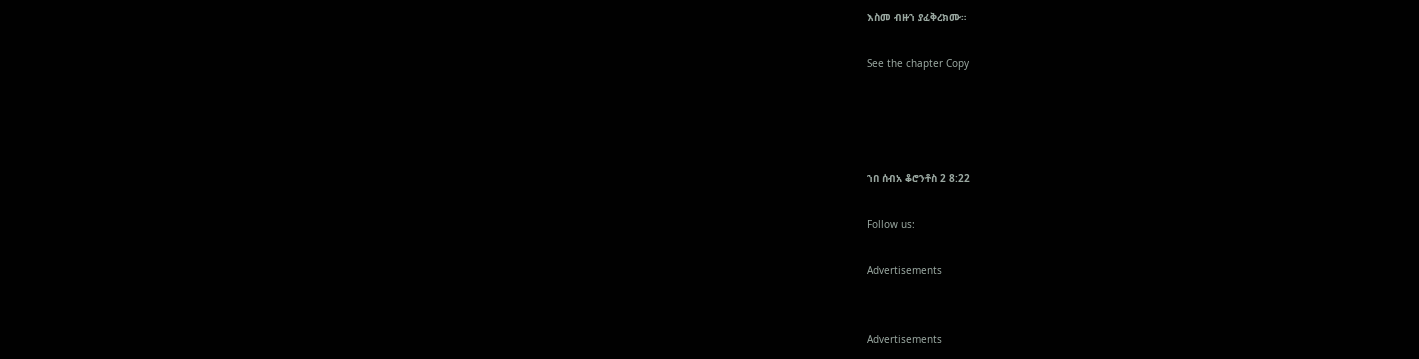እስመ ብዙኀ ያፈቅረክሙ።

See the chapter Copy




ኀበ ሰብአ ቆሮንቶስ 2 8:22

Follow us:

Advertisements


Advertisements